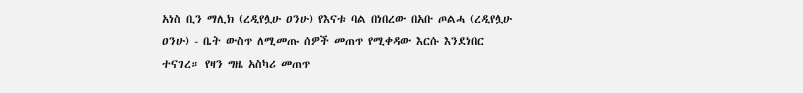አነስ ቢን ማሊክ (ረዲየሏሁ ዐንሁ) የእናቱ ባል በነበረው በአቡ ጦልሓ (ረዲየሏሁ ዐንሁ) - ቤት ውስጥ ለሚመጡ ሰዎች መጠጥ የሚቀዳው እርሱ እንደነበር ተናገረ። የዛን ግዜ አስካሪ መጠጥ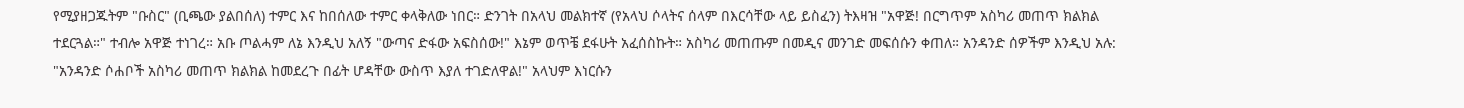የሚያዘጋጁትም "ቡስር" (ቢጫው ያልበሰለ) ተምር እና ከበሰለው ተምር ቀላቅለው ነበር። ድንገት በአላህ መልክተኛ (የአላህ ሶላትና ሰላም በእርሳቸው ላይ ይስፈን) ትእዛዝ "አዋጅ! በርግጥም አስካሪ መጠጥ ክልክል ተደርጓል።" ተብሎ አዋጅ ተነገረ። አቡ ጦልሓም ለኔ እንዲህ አለኝ "ውጣና ድፋው አፍስሰው!" እኔም ወጥቼ ደፋሁት አፈሰስኩት። አስካሪ መጠጡም በመዲና መንገድ መፍሰሱን ቀጠለ። አንዳንድ ሰዎችም እንዲህ አሉ: "አንዳንድ ሶሐቦች አስካሪ መጠጥ ክልክል ከመደረጉ በፊት ሆዳቸው ውስጥ እያለ ተገድለዋል!" አላህም እነርሱን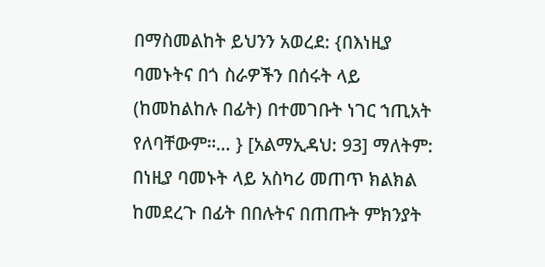በማስመልከት ይህንን አወረደ: {በእነዚያ ባመኑትና በጎ ስራዎችን በሰሩት ላይ (ከመከልከሉ በፊት) በተመገቡት ነገር ኀጢአት የለባቸውም።… } [አልማኢዳህ: 93] ማለትም: በነዚያ ባመኑት ላይ አስካሪ መጠጥ ክልክል ከመደረጉ በፊት በበሉትና በጠጡት ምክንያት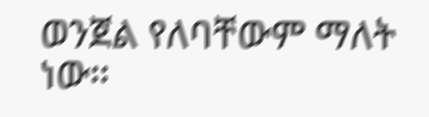ወንጀል የለባቸውም ማለት ነው።